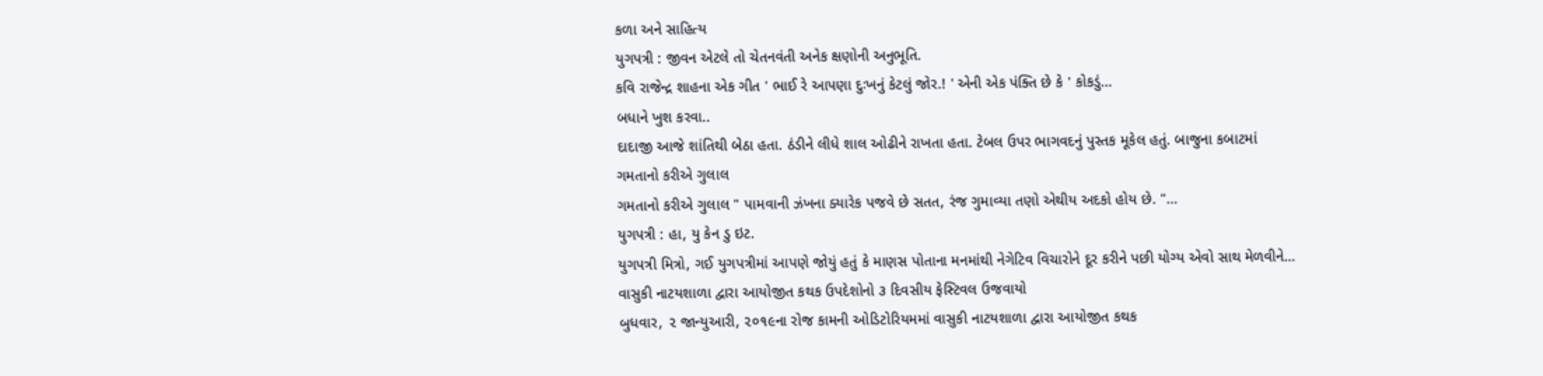કળા અને સાહિત્ય
યુગપત્રી : જીવન એટલે તો ચેતનવંતી અનેક ક્ષણોની અનુભૂતિ.
કવિ રાજેન્દ્ર શાહના એક ગીત ' ભાઈ રે આપણા દુઃખનું કેટલું જોર.! ' એની એક પંક્તિ છે કે ' કોકડું…
બધાને ખુશ કરવા..
દાદાજી આજે શાંતિથી બેઠા હતા. ઠંડીને લીધે શાલ ઓઢીને રાખતા હતા. ટેબલ ઉપર ભાગવદનું પુસ્તક મૂકેલ હતું. બાજુના કબાટમાં
ગમતાનો કરીએ ગુલાલ
ગમતાનો કરીએ ગુલાલ " પામવાની ઝંખના ક્યારેક પજવે છે સતત, રંજ ગુમાવ્યા તણો એથીય અદકો હોય છે. "…
યુગપત્રી : હા, યુ કેન ડુ ઇટ.
યુગપત્રી મિત્રો, ગઈ યુગપત્રીમાં આપણે જોયું હતું કે માણસ પોતાના મનમાંથી નેગેટિવ વિચારોને દૂર કરીને પછી યોગ્ય એવો સાથ મેળવીને…
વાસુકી નાટયશાળા દ્વારા આયોજીત કથક ઉપદેશોનો ૩ દિવસીય ફેસ્ટિવલ ઉજવાયો
બુધવાર, ૨ જાન્યુઆરી, ૨૦૧૯ના રોજ કામની ઓડિટોરિયમમાં વાસુકી નાટયશાળા દ્વારા આયોજીત કથક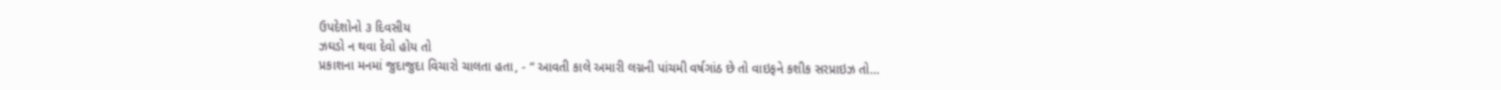ઉપદેશોનો ૩ દિવસીય
ઝઘડો ન થવા દેવો હોય તો
પ્રકાશના મનમાં જુદાજુદા વિચારો ચાલતા હતા, - “ આવતી કાલે અમારી લગ્નની પાંચમી વર્ષગાંઠ છે તો વાઇફને કશીક સરપ્રાઇઝ તો…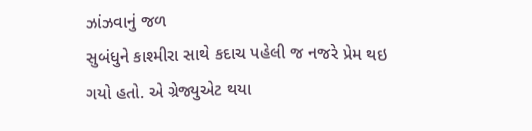ઝાંઝવાનું જળ
સુબંધુને કાશ્મીરા સાથે કદાચ પહેલી જ નજરે પ્રેમ થઇ ગયો હતો. એ ગ્રેજ્યુએટ થયા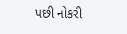પછી નોકરી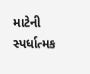માટેની સ્પર્ધાત્મક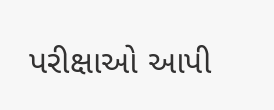પરીક્ષાઓ આપી